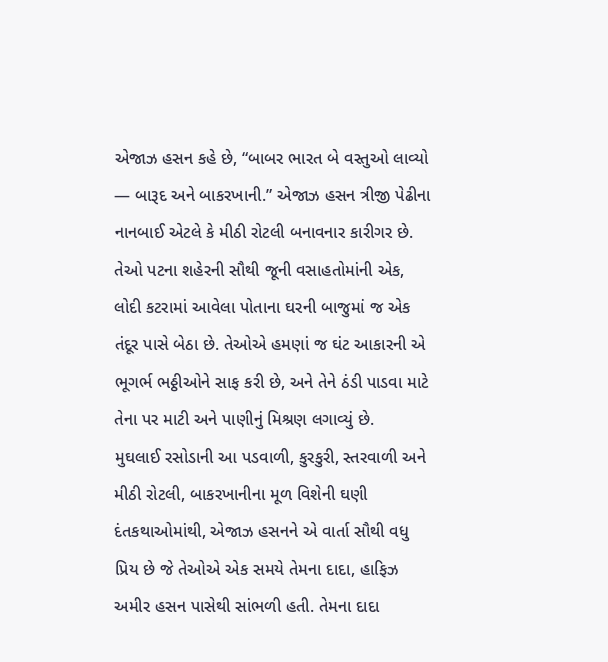એજાઝ હસન કહે છે, “બાબર ભારત બે વસ્તુઓ લાવ્યો — બારૂદ અને બાકરખાની.” એજાઝ હસન ત્રીજી પેઢીના નાનબાઈ એટલે કે મીઠી રોટલી બનાવનાર કારીગર છે. તેઓ પટના શહેરની સૌથી જૂની વસાહતોમાંની એક, લોદી કટરામાં આવેલા પોતાના ઘરની બાજુમાં જ એક તંદૂર પાસે બેઠા છે. તેઓએ હમણાં જ ઘંટ આકારની એ ભૂગર્ભ ભઠ્ઠીઓને સાફ કરી છે, અને તેને ઠંડી પાડવા માટે તેના પર માટી અને પાણીનું મિશ્રણ લગાવ્યું છે.
મુઘલાઈ રસોડાની આ પડવાળી, કુરકુરી, સ્તરવાળી અને મીઠી રોટલી, બાકરખાનીના મૂળ વિશેની ઘણી દંતકથાઓમાંથી, એજાઝ હસનને એ વાર્તા સૌથી વધુ પ્રિય છે જે તેઓએ એક સમયે તેમના દાદા, હાફિઝ અમીર હસન પાસેથી સાંભળી હતી. તેમના દાદા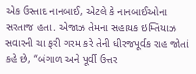એક ઉસ્તાદ નાનબાઈ, એટલે કે નાનબાઈઓના સરતાજ હતા. એજાઝ તેમના સહાયક ઇમ્તિયાઝ સવારની ચા ફરી ગરમ કરે તેની ધીરજપૂર્વક રાહ જોતાં કહે છે, “બંગાળ અને પૂર્વી ઉત્તર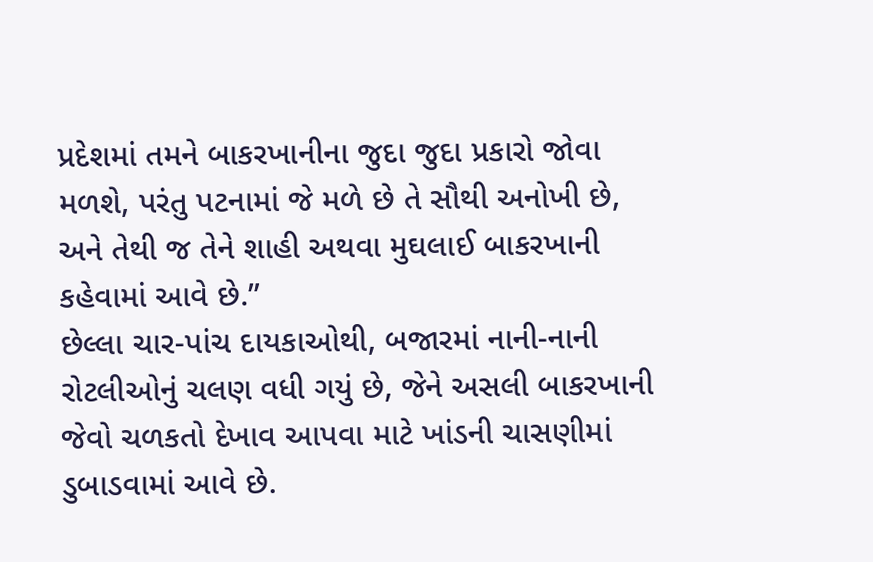પ્રદેશમાં તમને બાકરખાનીના જુદા જુદા પ્રકારો જોવા મળશે, પરંતુ પટનામાં જે મળે છે તે સૌથી અનોખી છે, અને તેથી જ તેને શાહી અથવા મુઘલાઈ બાકરખાની કહેવામાં આવે છે.”
છેલ્લા ચાર-પાંચ દાયકાઓથી, બજારમાં નાની-નાની રોટલીઓનું ચલણ વધી ગયું છે, જેને અસલી બાકરખાની જેવો ચળકતો દેખાવ આપવા માટે ખાંડની ચાસણીમાં ડુબાડવામાં આવે છે.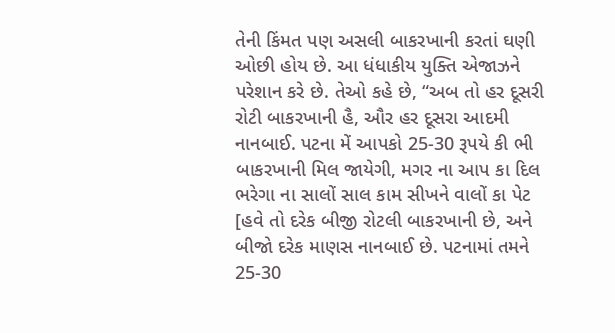તેની કિંમત પણ અસલી બાકરખાની કરતાં ઘણી ઓછી હોય છે. આ ધંધાકીય યુક્તિ એજાઝને પરેશાન કરે છે. તેઓ કહે છે, “અબ તો હર દૂસરી રોટી બાકરખાની હૈ, ઔર હર દૂસરા આદમી નાનબાઈ. પટના મેં આપકો 25-30 રૂપયે કી ભી બાકરખાની મિલ જાયેગી, મગર ના આપ કા દિલ ભરેગા ના સાલોં સાલ કામ સીખને વાલોં કા પેટ [હવે તો દરેક બીજી રોટલી બાકરખાની છે, અને બીજો દરેક માણસ નાનબાઈ છે. પટનામાં તમને 25-30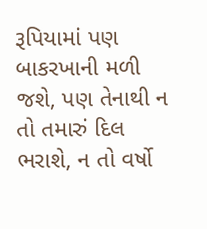રૂપિયામાં પણ બાકરખાની મળી જશે, પણ તેનાથી ન તો તમારું દિલ ભરાશે, ન તો વર્ષો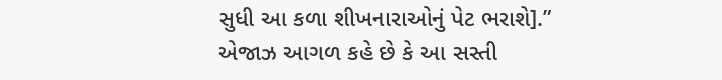સુધી આ કળા શીખનારાઓનું પેટ ભરાશે].”
એજાઝ આગળ કહે છે કે આ સસ્તી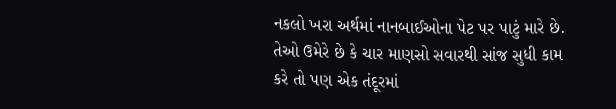નકલો ખરા અર્થમાં નાનબાઈઓના પેટ પર પાટું મારે છે. તેઓ ઉમેરે છે કે ચાર માણસો સવારથી સાંજ સુધી કામ કરે તો પણ એક તંદૂરમાં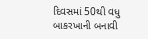દિવસમાં 50થી વધુ બાકરખાની બનાવી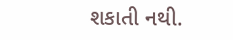શકાતી નથી.